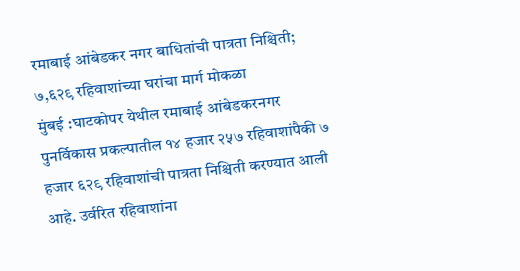रमाबाई आंबेडकर नगर बाधितांची पात्रता निश्चिती; ७,६२९ रहिवाशांच्या घरांचा मार्ग मोकळा
मुंबई :घाटकोपर येथील रमाबाई आंबेडकरनगर पुनर्विकास प्रकल्पातील १४ हजार २५७ रहिवाशांपैकी ७ हजार ६२९ रहिवाशांची पात्रता निश्चिती करण्यात आली आहे. उर्वरित रहिवाशांना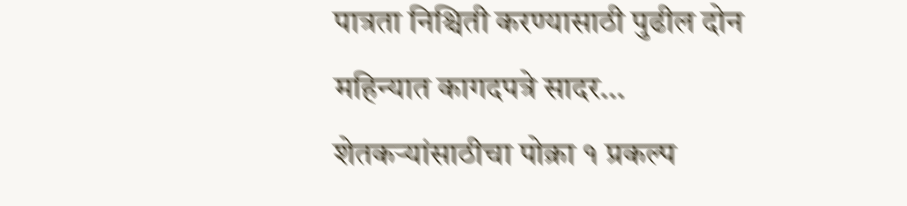पात्रता निश्चिती करण्यासाठी पुढील दोन महिन्यात कागदपत्रे सादर…
शेतकऱ्यांसाठीचा पोक्रा १ प्रकल्प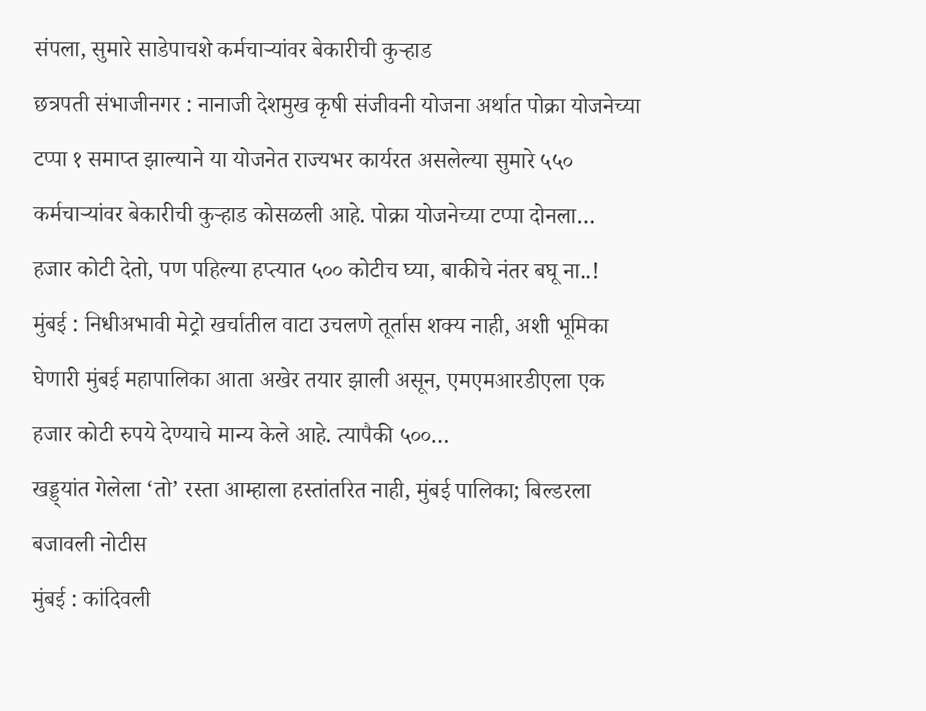संपला, सुमारे साडेपाचशे कर्मचाऱ्यांवर बेकारीची कुऱ्हाड
छत्रपती संभाजीनगर : नानाजी देशमुख कृषी संजीवनी योजना अर्थात पोक्रा योजनेच्या टप्पा १ समाप्त झाल्याने या योजनेत राज्यभर कार्यरत असलेल्या सुमारे ५५० कर्मचाऱ्यांवर बेकारीची कुऱ्हाड कोसळली आहे. पोक्रा योजनेच्या टप्पा दोनला…
हजार कोटी देतो, पण पहिल्या हप्त्यात ५०० कोटीच घ्या, बाकीचे नंतर बघू ना..!
मुंबई : निधीअभावी मेट्रो खर्चातील वाटा उचलणे तूर्तास शक्य नाही, अशी भूमिका घेणारी मुंबई महापालिका आता अखेर तयार झाली असून, एमएमआरडीएला एक हजार कोटी रुपये देण्याचे मान्य केले आहे. त्यापैकी ५००…
खड्ड्यांत गेलेला ‘तो’ रस्ता आम्हाला हस्तांतरित नाही, मुंबई पालिका; बिल्डरला बजावली नोटीस
मुंबई : कांदिवली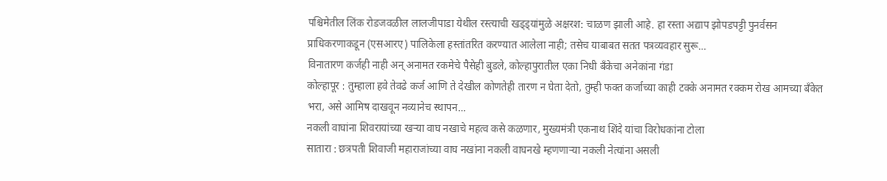पश्चिमेतील लिंक रोडजवळील लालजीपाडा येथील रस्त्याची खड्ड्यांमुळे अक्षरश: चाळण झाली आहे. हा रस्ता अद्याप झोपडपट्टी पुनर्वसन प्राधिकरणाकडून (एसआरए) पालिकेला हस्तांतरित करण्यात आलेला नाही; तसेच याबाबत सतत पत्रव्यवहार सुरू…
विनातारण कर्जही नाही अन् अनामत रकमेचे पैसेही बुडले, कोल्हापुरातील एका निधी बँकेचा अनेकांना गंडा
कोल्हापूर : तुम्हाला हवे तेवढे कर्ज आणि ते देखील कोणतेही तारण न घेता देतो, तुम्ही फक्त कर्जाच्या काही टक्के अनामत रक्कम रोख आमच्या बँकेत भरा, असे आमिष दाखवून नव्यानेच स्थापन…
नकली वाघांना शिवरायांच्या खऱ्या वाघ नखाचे महत्व कसे कळणार, मुख्यमंत्री एकनाथ शिंदे यांचा विरोधकांना टोला
सातारा : छत्रपती शिवाजी महाराजांच्या वाघ नखांना नकली वाघनखे म्हणणाऱ्या नकली नेत्यांना असली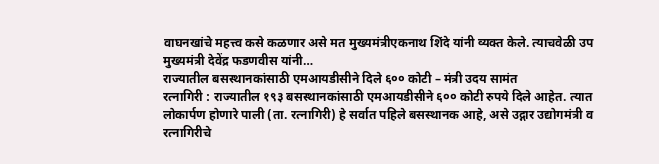वाघनखांचे महत्त्व कसे कळणार असे मत मुख्यमंत्रीएकनाथ शिंदे यांनी व्यक्त केले. त्याचवेळी उप मुख्यमंत्री देवेंद्र फडणवीस यांनी…
राज्यातील बसस्थानकांसाठी एमआयडीसीने दिले ६०० कोटी – मंत्री उदय सामंत
रत्नागिरी : राज्यातील १९३ बसस्थानकांसाठी एमआयडीसीने ६०० कोटी रुपये दिले आहेत. त्यात लोकार्पण होणारे पाली (ता. रत्नागिरी) हे सर्वात पहिले बसस्थानक आहे, असे उद्गार उद्योगमंत्री व रत्नागिरीचे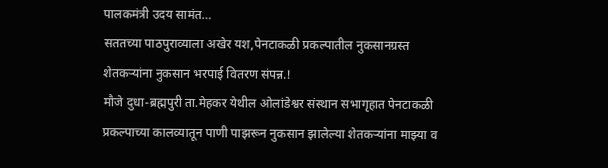पालकमंत्री उदय सामंत…
सततच्या पाठपुराव्याला अखेर यश,पेनटाकळी प्रकल्पातील नुकसानग्रस्त शेतकऱ्यांना नुकसान भरपाई वितरण संपन्न.!
मौजे दुधा-ब्रह्मपुरी ता.मेहकर येथील ओलांडेश्वर संस्थान सभागृहात पेनटाकळी प्रकल्पाच्या कालव्यातून पाणी पाझरून नुकसान झालेल्या शेतकऱ्यांना माझ्या व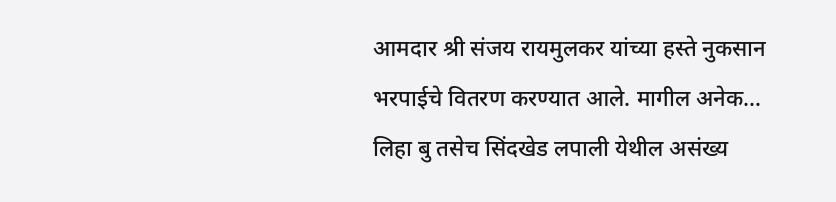आमदार श्री संजय रायमुलकर यांच्या हस्ते नुकसान भरपाईचे वितरण करण्यात आले. मागील अनेक…
लिहा बु तसेच सिंदखेड लपाली येथील असंख्य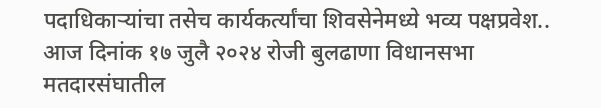पदाधिकाऱ्यांचा तसेच कार्यकर्त्यांचा शिवसेनेमध्ये भव्य पक्षप्रवेश..
आज दिनांक १७ जुलै २०२४ रोजी बुलढाणा विधानसभा मतदारसंघातील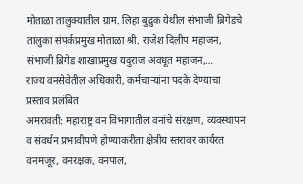मोताळा तालुक्यातील ग्राम. लिहा बुद्रुक येथील संभाजी ब्रिगेडचे तालुका संपर्कप्रमुख मोताळा श्री. राजेश दिलीप महाजन, संभाजी ब्रिगेड शाखाप्रमुख यदुराज अवधूत महाजन,…
राज्य वनसेवेतील अधिकारी, कर्मचाऱ्यांना पदके देण्याचा प्रस्ताव प्रलंबित
अमरावती: महाराष्ट्र वन विभागातील वनांचे संरक्षण, व्यवस्थापन व संवर्धन प्रभावीपणे होण्याकरीता क्षेत्रीय स्तरावर कार्यरत वनमजूर, वनरक्षक, वनपाल,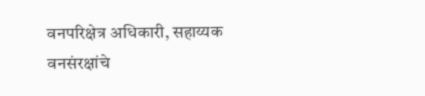वनपरिक्षेत्र अधिकारी, सहाय्यक वनसंरक्षांचे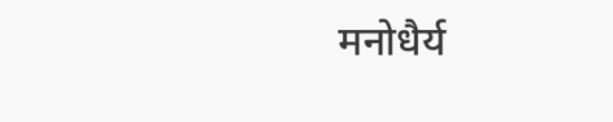मनोधैर्य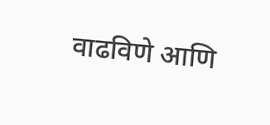वाढविणे आणि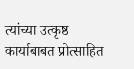त्यांच्या उत्कृष्ठ कार्याबाबत प्रोत्साहित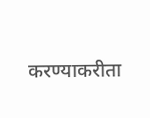करण्याकरीता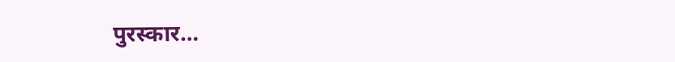पुरस्कार…